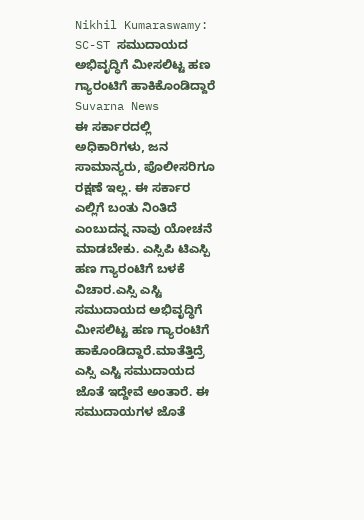Nikhil Kumaraswamy: SC-ST ಸಮುದಾಯದ ಅಭಿವೃದ್ಧಿಗೆ ಮೀಸಲಿಟ್ಟ ಹಣ ಗ್ಯಾರಂಟಿಗೆ ಹಾಕಿಕೊಂಡಿದ್ದಾರೆ Suvarna News
ಈ ಸರ್ಕಾರದಲ್ಲಿ ಅಧಿಕಾರಿಗಳು, ಜನ ಸಾಮಾನ್ಯರು, ಪೊಲೀಸರಿಗೂ ರಕ್ಷಣೆ ಇಲ್ಲ. ಈ ಸರ್ಕಾರ ಎಲ್ಲಿಗೆ ಬಂತು ನಿಂತಿದೆ ಎಂಬುದನ್ನ ನಾವು ಯೋಚನೆ ಮಾಡಬೇಕು. ಎಸ್ಸಿಪಿ ಟಿಎಸ್ಪಿ ಹಣ ಗ್ಯಾರಂಟಿಗೆ ಬಳಕೆ ವಿಚಾರ.ಎಸ್ಸಿ ಎಸ್ಟಿ ಸಮುದಾಯದ ಅಭಿವೃದ್ಧಿಗೆ ಮೀಸಲಿಟ್ಟ ಹಣ ಗ್ಯಾರಂಟಿಗೆ ಹಾಕೊಂಡಿದ್ದಾರೆ.ಮಾತೆತ್ತಿದ್ರೆ ಎಸ್ಸಿ ಎಸ್ಟಿ ಸಮುದಾಯದ ಜೊತೆ ಇದ್ದೇವೆ ಅಂತಾರೆ. ಈ ಸಮುದಾಯಗಳ ಜೊತೆ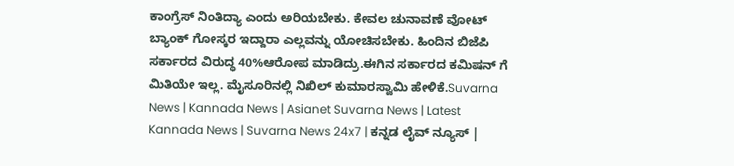ಕಾಂಗ್ರೆಸ್ ನಿಂತಿದ್ಯಾ ಎಂದು ಅರಿಯಬೇಕು. ಕೇವಲ ಚುನಾವಣೆ ವೋಟ್ ಬ್ಯಾಂಕ್ ಗೋಸ್ಕರ ಇದ್ದಾರಾ ಎಲ್ಲವನ್ನು ಯೋಚಿಸಬೇಕು. ಹಿಂದಿನ ಬಿಜೆಪಿ ಸರ್ಕಾರದ ವಿರುದ್ಧ 40%ಆರೋಪ ಮಾಡಿದ್ರು.ಈಗಿನ ಸರ್ಕಾರದ ಕಮಿಷನ್ ಗೆ ಮಿತಿಯೇ ಇಲ್ಲ. ಮೈಸೂರಿನಲ್ಲಿ ನಿಖಿಲ್ ಕುಮಾರಸ್ವಾಮಿ ಹೇಳಿಕೆ.Suvarna News | Kannada News | Asianet Suvarna News | Latest Kannada News | Suvarna News 24x7 | ಕನ್ನಡ ಲೈವ್ ನ್ಯೂಸ್ |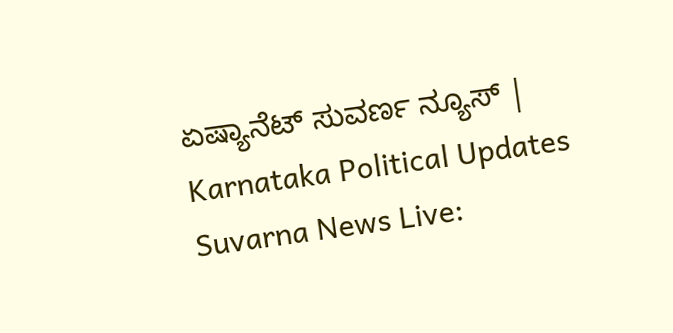ಏಷ್ಯಾನೆಟ್ ಸುವರ್ಣ ನ್ಯೂಸ್ | Karnataka Political Updates Suvarna News Live: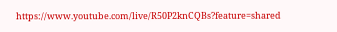https://www.youtube.com/live/R50P2knCQBs?feature=shared